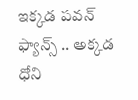ఇక్కడ పవన్ ఫ్యాన్స్ .. అక్కడ ధోని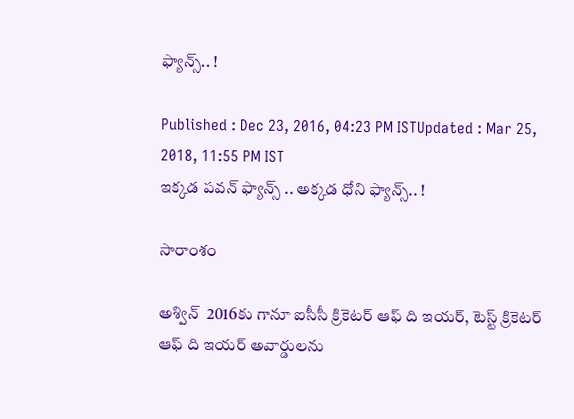ఫ్యాన్స్.. !

Published : Dec 23, 2016, 04:23 PM ISTUpdated : Mar 25, 2018, 11:55 PM IST
ఇక్కడ పవన్ ఫ్యాన్స్ .. అక్కడ ధోని ఫ్యాన్స్.. !

సారాంశం

అశ్విన్  2016కు గానూ ఐసీసీ క్రికెటర్ ఆఫ్ ది ఇయర్, టెస్ట్ క్రికెటర్ ఆఫ్ ది ఇయర్ అవార్డులను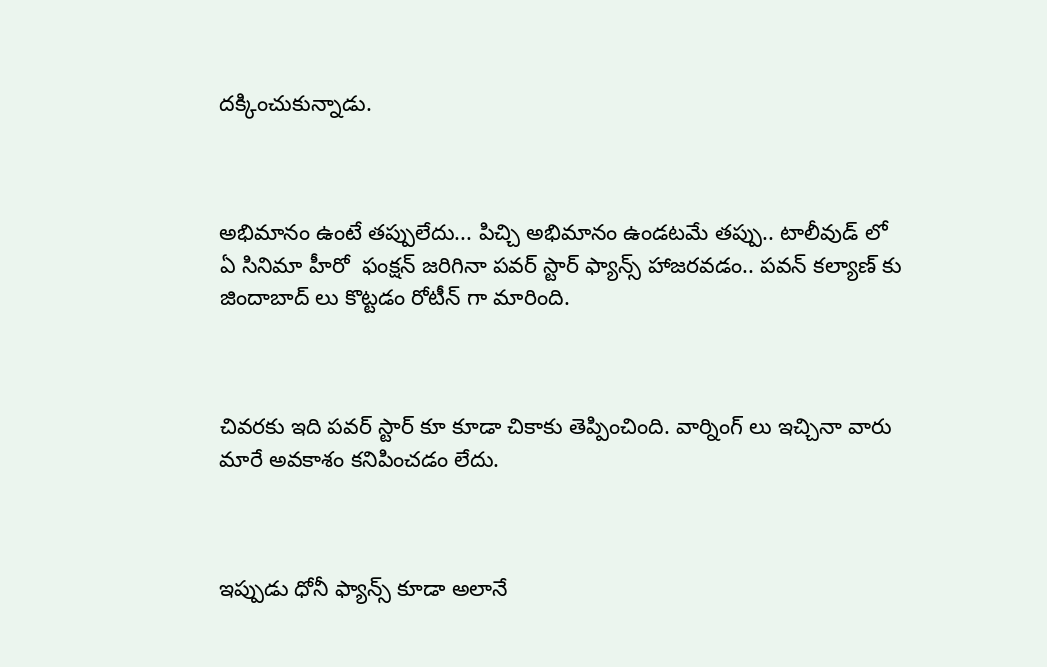దక్కించుకున్నాడు.



అభిమానం ఉంటే తప్పులేదు... పిచ్చి అభిమానం ఉండటమే తప్పు.. టాలీవుడ్ లో ఏ సినిమా హీరో  ఫంక్షన్ జరిగినా పవర్ స్టార్ ఫ్యాన్స్ హాజరవడం.. పవన్ కల్యాణ్ కు జిందాబాద్ లు కొట్టడం రోటీన్ గా మారింది.



చివరకు ఇది పవర్ స్టార్ కూ కూడా చికాకు తెప్పించింది. వార్నింగ్ లు ఇచ్చినా వారు మారే అవకాశం కనిపించడం లేదు.



ఇప్పుడు ధోనీ ఫ్యాన్స్ కూడా అలానే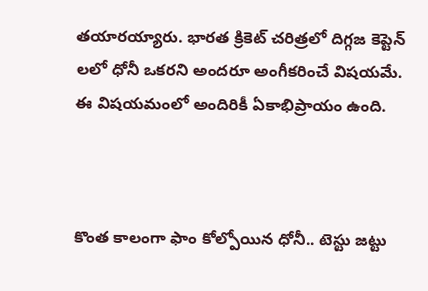తయారయ్యారు. భారత క్రికెట్ చరిత్రలో దిగ్గజ కెప్టెన్ లలో ధోనీ ఒకరని అందరూ అంగీకరించే విషయమే.  ఈ విషయమంలో అందిరికీ ఏకాభిప్రాయం ఉంది.



కొంత కాలంగా ఫాం కోల్పోయిన ధోనీ.. టెస్టు జట్టు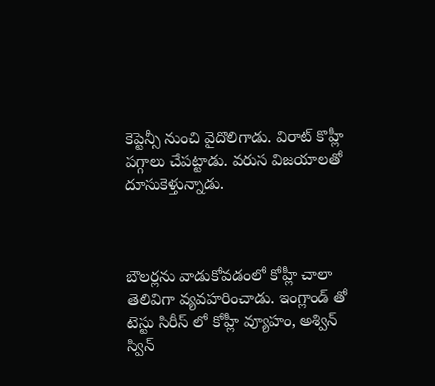కెప్టెన్సీ నుంచి వైదొలిగాడు. విరాట్ కొహ్లీ పగ్గాలు చేపట్టాడు. వరుస విజయాలతో దూసుకెళ్తున్నాడు.



బౌలర్లను వాడుకోవడంలో కోహ్లీ చాలా తెలివిగా వ్యవహరించాడు. ఇంగ్లాండ్ తో టెస్టు సిరీస్ లో కోహ్లీ వ్యూహం, అశ్విన్ స్విన్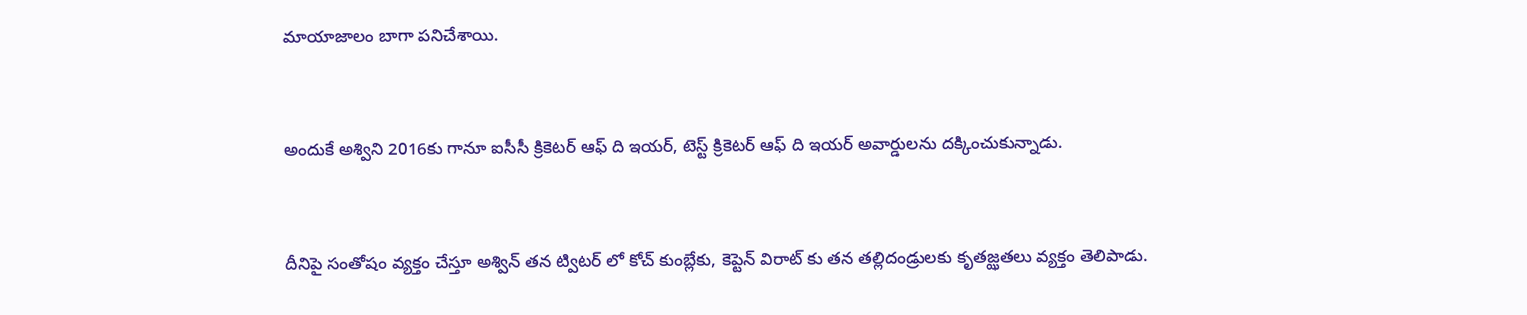మాయాజాలం బాగా పనిచేశాయి.



అందుకే అశ్విని 2016కు గానూ ఐసీసీ క్రికెటర్ ఆఫ్ ది ఇయర్, టెస్ట్ క్రికెటర్ ఆఫ్ ది ఇయర్ అవార్డులను దక్కించుకున్నాడు.



దీనిపై సంతోషం వ్యక్తం చేస్తూ అశ్విన్ తన ట్విటర్ లో కోచ్ కుంబ్లేకు, కెప్టెన్ విరాట్ కు తన తల్లిదండ్రులకు కృతజ్ఝతలు వ్యక్తం తెలిపాడు.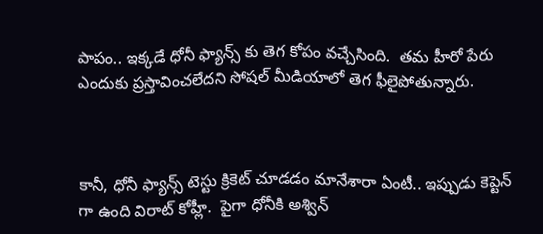పాపం.. ఇక్కడే ధోనీ ఫ్యాన్స్ కు తెగ కోపం వచ్చేసింది.  తమ హీరో పేరు ఎందుకు ప్రస్తావించలేదని సోషల్ మీడియాలో తెగ ఫీలైపోతున్నారు.



కానీ, ధోనీ ఫ్యాన్స్ టెస్టు క్రికెట్ చూడడం మానేశారా ఏంటీ.. ఇప్పుడు కెప్టెన్ గా ఉంది విరాట్ కోహ్లీ.  పైగా ధోనీకి అశ్విన్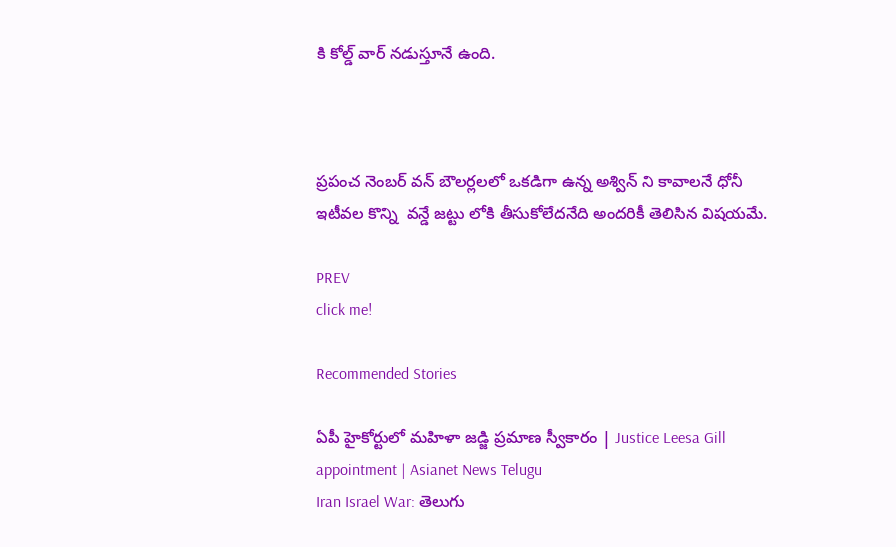కి కోల్డ్ వార్ నడుస్తూనే ఉంది.



ప్రపంచ నెంబర్ వన్ బౌలర్లలలో ఒకడిగా ఉన్న అశ్విన్ ని కావాలనే ధోనీ ఇటీవల కొన్ని  వన్డే జట్టు లోకి తీసుకోలేదనేది అందరికీ తెలిసిన విషయమే.

PREV
click me!

Recommended Stories

ఏపీ హైకోర్టులో మహిళా జడ్జి ప్రమాణ స్వీకారం | Justice Leesa Gill appointment | Asianet News Telugu
Iran Israel War: తెలుగు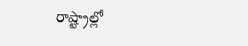రాష్ట్రాల్లో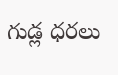గుడ్ల ధరలు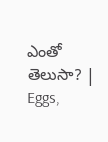ఎంతో తెలుసా? | Eggs,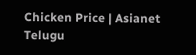Chicken Price | Asianet Telugu